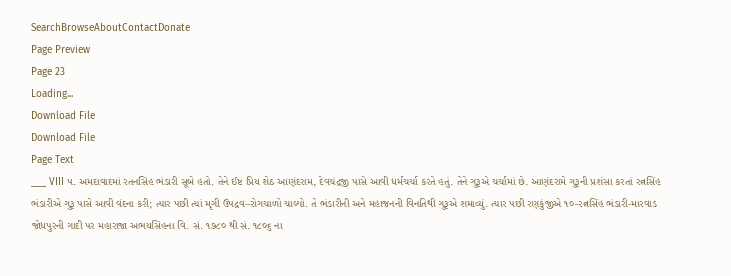SearchBrowseAboutContactDonate
Page Preview
Page 23
Loading...
Download File
Download File
Page Text
___ VIII ૫. અમદાવાદમાં રતનસિંહ ભંડારી સૂબે હતો. તેને ઈષ્ટ પ્રિય શેઠ આણંદરામ, દેવચંદ્રજી પાસે આવી ધર્મચર્ચા કરતે હતું. તેને ગુરૂએ ચર્ચામાં છે. આણંદરામે ગુરૂની પ્રશંસા કરતાં રત્નસિંહ ભંડારીએ ગુરૂ પાસે આવી વંદના કરી; ત્યાર પછી ત્યાં મૃગી ઉપદ્રવ–રોગચાળો ચાલ્યો. તે ભંડારીની અને મહાજનની વિનતિથી ગુરૂએ શમાવ્યું. ત્યાર પછી રણકુંજીએ ૧૦-રત્નસિંહ ભંડારી-મારવાડ જોધપુરની ગાદી પર મહારાજા અભયસિંહના વિ. સં. ૧૭૮૦ થી સં. ૧૮૦૬ ના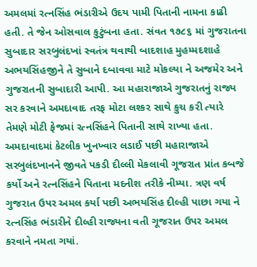અમલમાં રત્નસિંહ ભંડારીએ ઉદય પામી પિતાની નામના કાઢી હતી. તે જેન ઓસવાલ કુટુંબના હતા. સંવત ૧૭૮૬ માં ગુજરાતના સુબાદાર સરબુલંદખાં સ્વતંત્ર થવાથી બાદશાહ મુહમ્મદશાહે અભયસિંહજીને તે સુબાને દબાવવા માટે મોકલ્યા ને અજમેર અને ગુજરાતની સુબાદારી આપી. આ મહારાજાએ ગુજરાતનું રાજ્ય સર કરવાને અમદાવાદ તરફ મોટા લશ્કર સાથે કુચ કરી ત્યારે તેમણે મોટી ફેજમાં રત્નસિંહને પિતાની સાથે રાખ્યા હતા. અમદાવાદમાં કેટલીક ખુનખ્વાર લડાઈ પછી મહારાજાએ સરબુલંદખાનને જીવતે પકડી દીલ્લી મેકલાવી ગૂજરાત પ્રાંત કબજે કર્યો અને રત્નસિંહને પિતાના મદનીશ તરીકે નીમ્યા. ત્રણ વર્ષ ગુજરાત ઉપર અમલ કર્યા પછી અભયસિંહ દીલ્હી પાછા ગયા ને રત્નસિંહ ભંડારીને દીલ્હી રાજ્યના વતી ગૂજરાત ઉપર અમલ કરવાને નમતા ગયાં.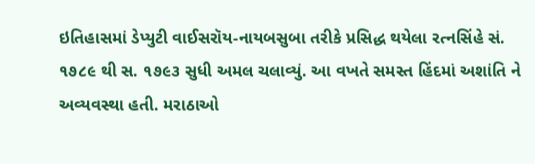ઇતિહાસમાં ડેપ્યુટી વાઈસરૉય-નાયબસુબા તરીકે પ્રસિદ્ધ થયેલા રત્નસિંહે સં. ૧૭૮૯ થી સ. ૧૭૯૩ સુધી અમલ ચલાવ્યું. આ વખતે સમસ્ત હિંદમાં અશાંતિ ને અવ્યવસ્થા હતી. મરાઠાઓ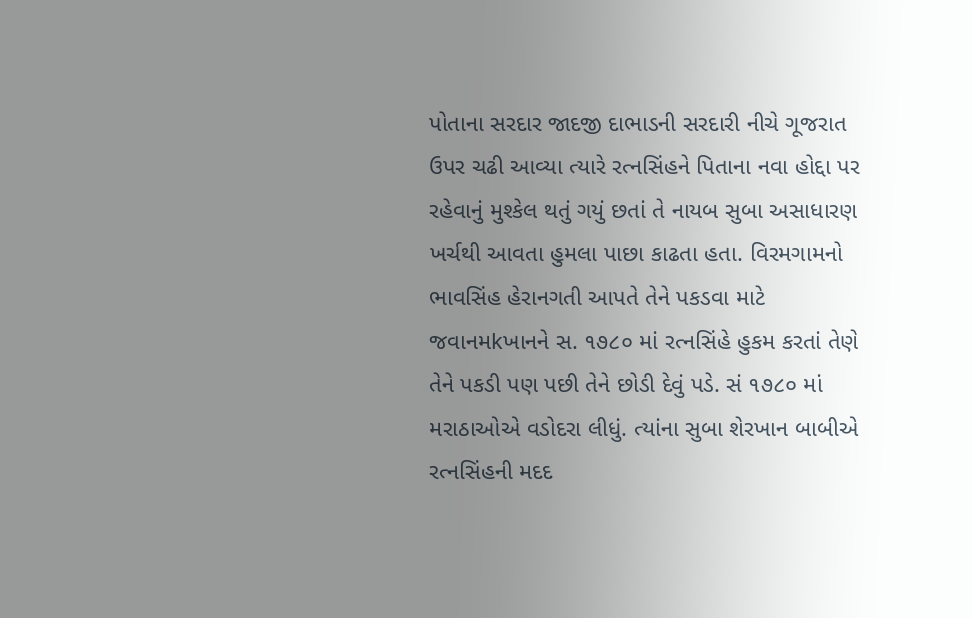પોતાના સરદાર જાદજી દાભાડની સરદારી નીચે ગૂજરાત ઉપર ચઢી આવ્યા ત્યારે રત્નસિંહને પિતાના નવા હોદ્દા પર રહેવાનું મુશ્કેલ થતું ગયું છતાં તે નાયબ સુબા અસાધારણ ખર્ચથી આવતા હુમલા પાછા કાઢતા હતા. વિરમગામનો ભાવસિંહ હેરાનગતી આપતે તેને પકડવા માટે જવાનમkખાનને સ. ૧૭૮૦ માં રત્નસિંહે હુકમ કરતાં તેણે તેને પકડી પણ પછી તેને છોડી દેવું પડે. સં ૧૭૮૦ માં મરાઠાઓએ વડોદરા લીધું. ત્યાંના સુબા શેરખાન બાબીએ રત્નસિંહની મદદ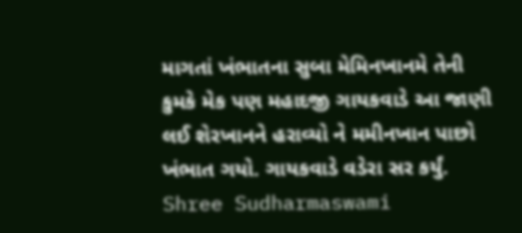માગતાં ખંભાતના સુબા મેમિનખાનમે તેની કુમકે મેક પણ મહાદજી ગાયકવાડે આ જાણી લઈ શેરખાનને હરાવ્યો ને મમીનખાન પાછો ખંભાત ગયો. ગાયકવાડે વડેરા સર કર્યું. Shree Sudharmaswami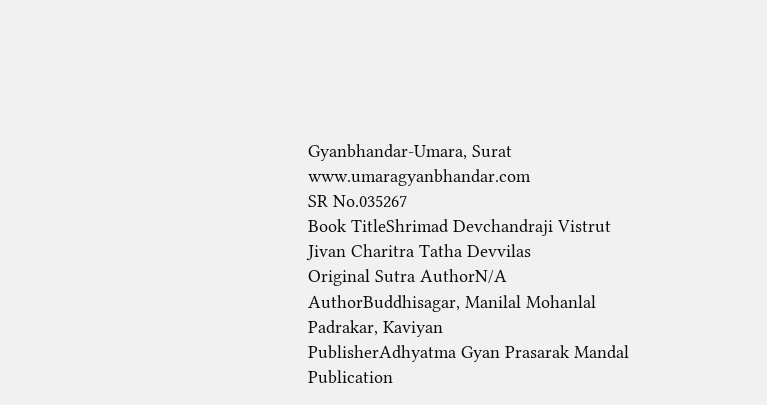Gyanbhandar-Umara, Surat www.umaragyanbhandar.com
SR No.035267
Book TitleShrimad Devchandraji Vistrut Jivan Charitra Tatha Devvilas
Original Sutra AuthorN/A
AuthorBuddhisagar, Manilal Mohanlal Padrakar, Kaviyan
PublisherAdhyatma Gyan Prasarak Mandal
Publication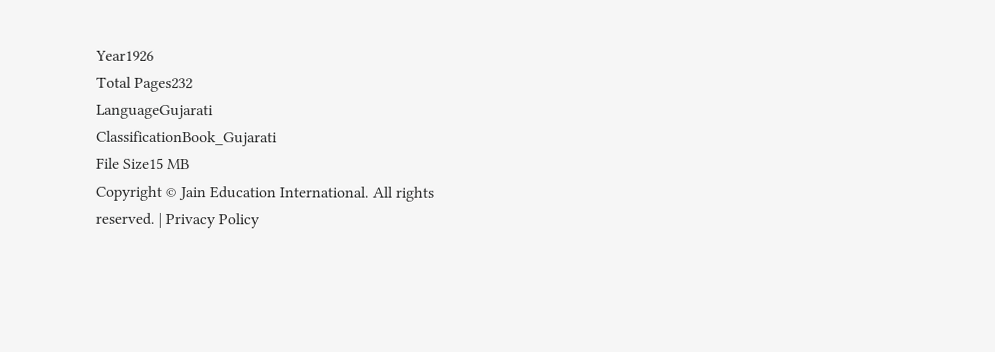Year1926
Total Pages232
LanguageGujarati
ClassificationBook_Gujarati
File Size15 MB
Copyright © Jain Education International. All rights reserved. | Privacy Policy